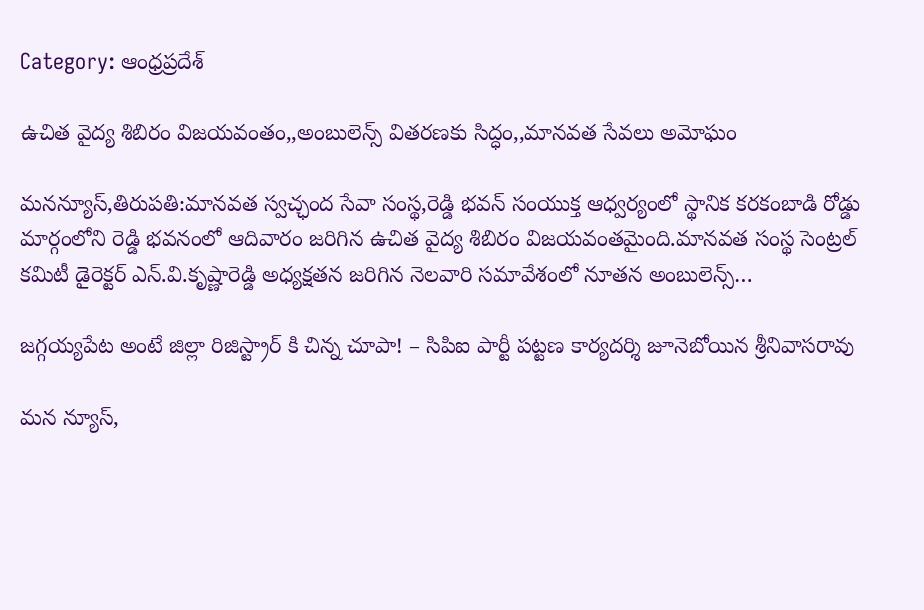Category: ఆంధ్రప్రదేశ్

ఉచిత వైద్య శిబిరం విజయవంతం,,అంబులెన్స్ వితరణకు సిద్ధం,,మానవత సేవలు అమోఘం

మనన్యూస్,తిరుపతి:మానవత స్వచ్ఛంద సేవా సంస్థ,రెడ్డి భవన్ సంయుక్త ఆధ్వర్యంలో స్థానిక కరకంబాడి రోడ్డు మార్గంలోని రెడ్డి భవనంలో ఆదివారం జరిగిన ఉచిత వైద్య శిబిరం విజయవంతమైంది.మానవత సంస్థ సెంట్రల్ కమిటీ డైరెక్టర్ ఎన్.వి.కృష్ణారెడ్డి అధ్యక్షతన జరిగిన నెలవారి సమావేశంలో నూతన అంబులెన్స్…

జగ్గయ్యపేట అంటే జిల్లా రిజిస్ట్రార్ కి చిన్న చూపా! – సిపిఐ పార్టీ పట్టణ కార్యదర్శి జూనెబోయిన శ్రీనివాసరావు

మన న్యూస్,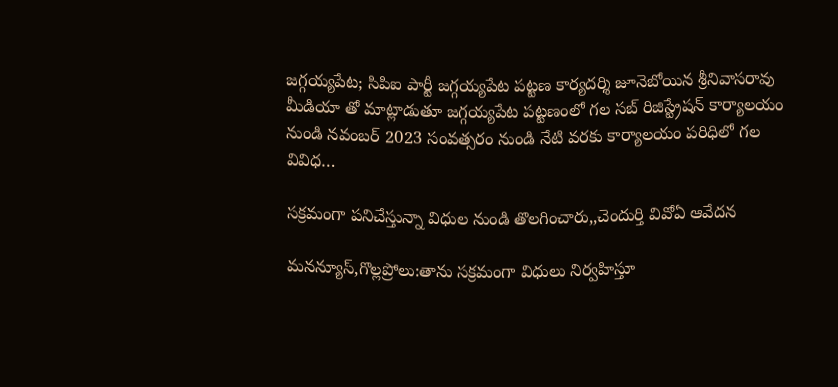జగ్గయ్యపేట; సిపిఐ పార్టీ జగ్గయ్యపేట పట్టణ కార్యదర్శి జూనెబోయిన శ్రీనివాసరావు మీడియా తో మాట్లాడుతూ జగ్గయ్యపేట పట్టణంలో గల సబ్ రిజిస్ట్రేషన్ కార్యాలయం నుండి నవంబర్ 2023 సంవత్సరం నుండి నేటి వరకు కార్యాలయం పరిధిలో గల వివిధ…

సక్రమంగా పనిచేస్తున్నా విధుల నుండి తొలగించారు,,చెందుర్తి వివోఏ ఆవేదన

మనన్యూస్,గొల్లప్రోలు:తాను సక్రమంగా విధులు నిర్వహిస్తూ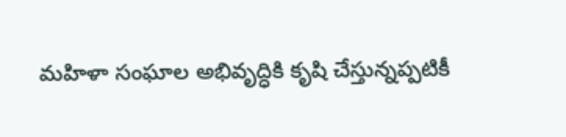మహిళా సంఘాల అభివృద్ధికి కృషి చేస్తున్నప్పటికీ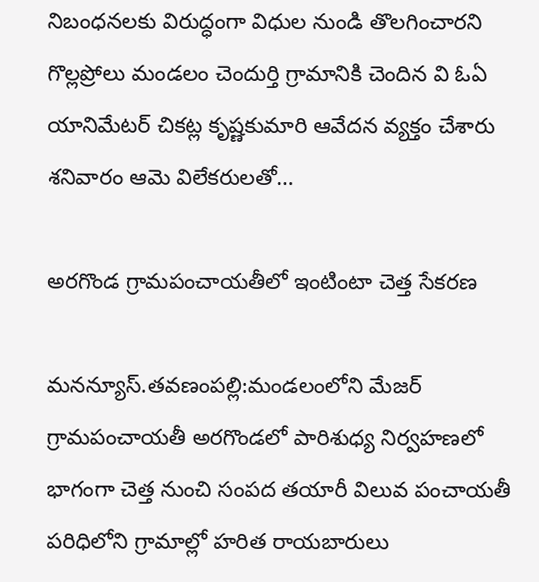నిబంధనలకు విరుద్ధంగా విధుల నుండి తొలగించారని గొల్లప్రోలు మండలం చెందుర్తి గ్రామానికి చెందిన వి ఓఏ యానిమేటర్ చికట్ల కృష్ణకుమారి ఆవేదన వ్యక్తం చేశారు శనివారం ఆమె విలేకరులతో…

అరగొండ గ్రామపంచాయతీలో ఇంటింటా చెత్త సేకరణ

మనన్యూస్.తవణంపల్లి:మండలంలోని మేజర్ గ్రామపంచాయతీ అరగొండలో పారిశుధ్య నిర్వహణలో భాగంగా చెత్త నుంచి సంపద తయారీ విలువ పంచాయతీ పరిధిలోని గ్రామాల్లో హరిత రాయబారులు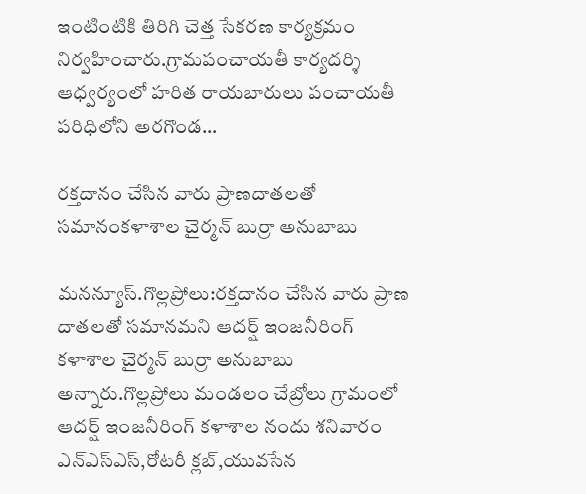ఇంటింటికి తిరిగి చెత్త సేకరణ కార్యక్రమం నిర్వహించారు.గ్రామపంచాయతీ కార్యదర్శి ఆధ్వర్యంలో హరిత రాయబారులు పంచాయతీ పరిధిలోని అరగొండ…

రక్తదానం చేసిన వారు ప్రాణదాతలతో సమానంకళాశాల చైర్మన్ బుర్రా అనుబాబు

మనన్యూస్.గొల్లప్రోలు:రక్తదానం చేసిన వారు ప్రాణ దాతలతో సమానమని ఆదర్ష్ ఇంజనీరింగ్ కళాశాల చైర్మన్ బుర్రా అనుబాబు అన్నారు.గొల్లప్రోలు మండలం చేబ్రోలు గ్రామంలో ఆదర్ష్ ఇంజనీరింగ్ కళాశాల నందు శనివారం ఎన్ఎస్ఎస్,రోటరీ క్లబ్,యువసేన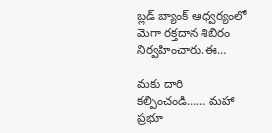బ్లడ్ బ్యాంక్ ఆధ్వర్యంలో మెగా రక్తదాన శిబిరం నిర్వహించారు.ఈ…

మకు దారి కల్పించండి…… మహా ప్రభూ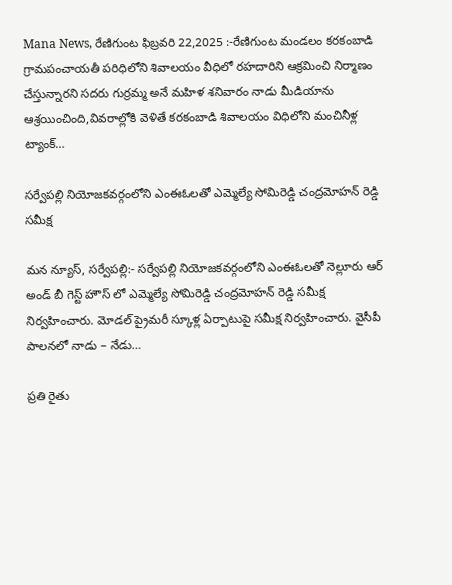Mana News, రేణిగుంట ఫిబ్రవరి 22,2025 :-రేణిగుంట మండలం కరకంబాడి గ్రామపంచాయతీ పరిధిలోని శివాలయం వీధిలో రహదారిని ఆక్రమించి నిర్మాణం చేస్తున్నారని సదరు గుర్రమ్మ అనే మహిళ శనివారం నాడు మీడియాను ఆశ్రయించింది,వివరాల్లోకి వెళితే కరకంబాడి శివాలయం విధిలోని మంచినీళ్ల ట్యాంక్…

సర్వేపల్లి నియోజకవర్గంలోని ఎంఈఓలతో ఎమ్మెల్యే సోమిరెడ్డి చంద్రమోహన్ రెడ్డి సమీక్ష

మన న్యూస్, సర్వేపల్లి:- సర్వేపల్లి నియోజకవర్గంలోని ఎంఈఓలతో నెల్లూరు ఆర్ అండ్ బీ గెస్ట్ హౌస్ లో ఎమ్మెల్యే సోమిరెడ్డి చంద్రమోహన్ రెడ్డి సమీక్ష నిర్వహించారు. మోడల్ ప్రైమరీ స్కూళ్ల ఏర్పాటుపై సమీక్ష నిర్వహించారు. వైసీపీ పాలనలో నాడు – నేడు…

ప్రతి రైతు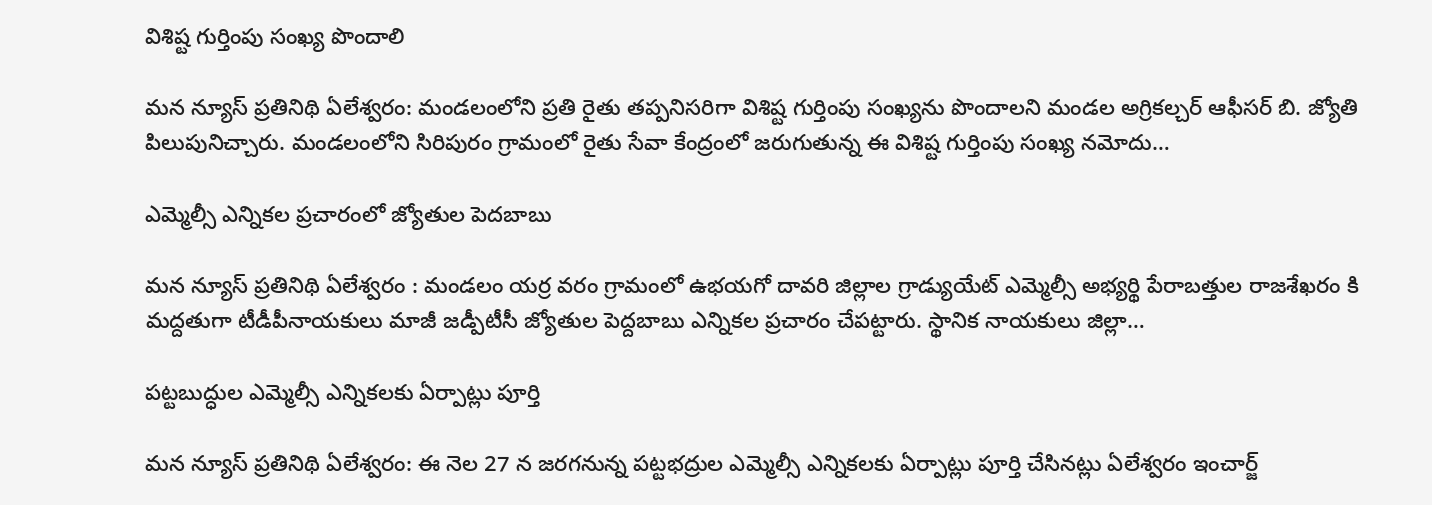విశిష్ట గుర్తింపు సంఖ్య పొందాలి

మన న్యూస్ ప్రతినిథి ఏలేశ్వరం: మండలంలోని ప్రతి రైతు తప్పనిసరిగా విశిష్ట గుర్తింపు సంఖ్యను పొందాలని మండల అగ్రికల్చర్ ఆఫీసర్ బి. జ్యోతి పిలుపునిచ్చారు. మండలంలోని సిరిపురం గ్రామంలో రైతు సేవా కేంద్రంలో జరుగుతున్న ఈ విశిష్ట గుర్తింపు సంఖ్య నమోదు…

ఎమ్మెల్సీ ఎన్నికల ప్రచారంలో జ్యోతుల పెదబాబు

మన న్యూస్ ప్రతినిథి ఏలేశ్వరం : మండలం యర్ర వరం గ్రామంలో ఉభయగో దావరి జిల్లాల గ్రాడ్యుయేట్ ఎమ్మెల్సీ అభ్యర్థి పేరాబత్తుల రాజశేఖరం కి మద్దతుగా టీడీపీనాయకులు మాజీ జడ్పీటీసీ జ్యోతుల పెద్దబాబు ఎన్నికల ప్రచారం చేపట్టారు. స్థానిక నాయకులు జిల్లా…

పట్టబుద్ధుల ఎమ్మెల్సీ ఎన్నికలకు ఏర్పాట్లు పూర్తి

మన న్యూస్ ప్రతినిథి ఏలేశ్వరం: ఈ నెల 27 న జరగనున్న పట్టభద్రుల ఎమ్మెల్సీ ఎన్నికలకు ఏర్పాట్లు పూర్తి చేసినట్లు ఏలేశ్వరం ఇంచార్జ్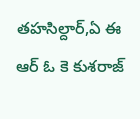తహసిల్దార్,ఏ ఈ ఆర్ ఓ కె కుశరాజ్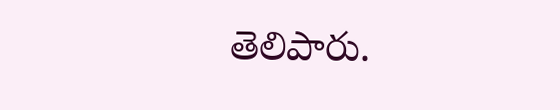తెలిపారు.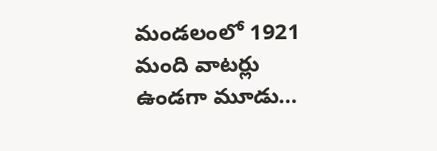మండలంలో 1921 మంది వాటర్లు ఉండగా మూడు…